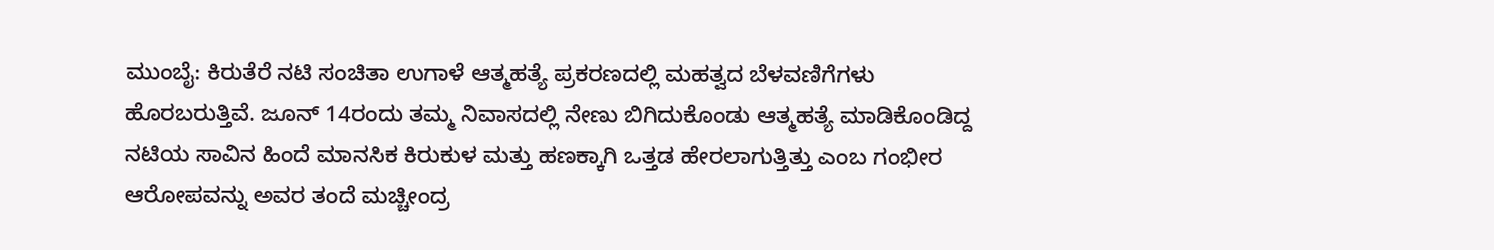ಮುಂಬೈ: ಕಿರುತೆರೆ ನಟಿ ಸಂಚಿತಾ ಉಗಾಳೆ ಆತ್ಮಹತ್ಯೆ ಪ್ರಕರಣದಲ್ಲಿ ಮಹತ್ವದ ಬೆಳವಣಿಗೆಗಳು ಹೊರಬರುತ್ತಿವೆ. ಜೂನ್ 14ರಂದು ತಮ್ಮ ನಿವಾಸದಲ್ಲಿ ನೇಣು ಬಿಗಿದುಕೊಂಡು ಆತ್ಮಹತ್ಯೆ ಮಾಡಿಕೊಂಡಿದ್ದ ನಟಿಯ ಸಾವಿನ ಹಿಂದೆ ಮಾನಸಿಕ ಕಿರುಕುಳ ಮತ್ತು ಹಣಕ್ಕಾಗಿ ಒತ್ತಡ ಹೇರಲಾಗುತ್ತಿತ್ತು ಎಂಬ ಗಂಭೀರ ಆರೋಪವನ್ನು ಅವರ ತಂದೆ ಮಚ್ಚೀಂದ್ರ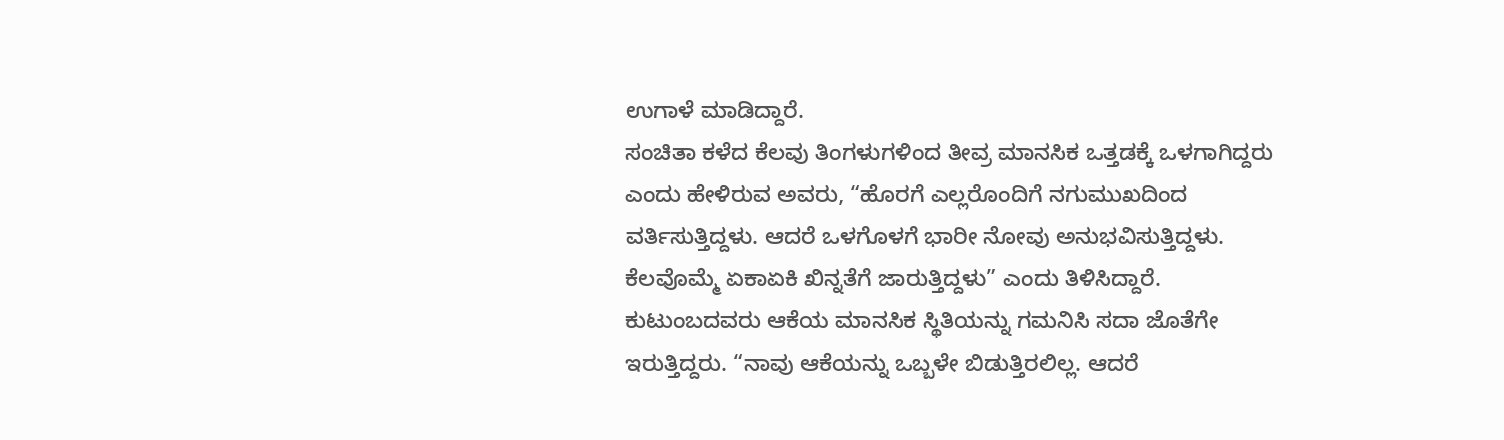ಉಗಾಳೆ ಮಾಡಿದ್ದಾರೆ.
ಸಂಚಿತಾ ಕಳೆದ ಕೆಲವು ತಿಂಗಳುಗಳಿಂದ ತೀವ್ರ ಮಾನಸಿಕ ಒತ್ತಡಕ್ಕೆ ಒಳಗಾಗಿದ್ದರು ಎಂದು ಹೇಳಿರುವ ಅವರು, “ಹೊರಗೆ ಎಲ್ಲರೊಂದಿಗೆ ನಗುಮುಖದಿಂದ ವರ್ತಿಸುತ್ತಿದ್ದಳು. ಆದರೆ ಒಳಗೊಳಗೆ ಭಾರೀ ನೋವು ಅನುಭವಿಸುತ್ತಿದ್ದಳು. ಕೆಲವೊಮ್ಮೆ ಏಕಾಏಕಿ ಖಿನ್ನತೆಗೆ ಜಾರುತ್ತಿದ್ದಳು” ಎಂದು ತಿಳಿಸಿದ್ದಾರೆ.
ಕುಟುಂಬದವರು ಆಕೆಯ ಮಾನಸಿಕ ಸ್ಥಿತಿಯನ್ನು ಗಮನಿಸಿ ಸದಾ ಜೊತೆಗೇ ಇರುತ್ತಿದ್ದರು. “ನಾವು ಆಕೆಯನ್ನು ಒಬ್ಬಳೇ ಬಿಡುತ್ತಿರಲಿಲ್ಲ. ಆದರೆ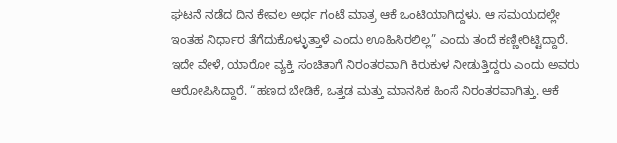ಘಟನೆ ನಡೆದ ದಿನ ಕೇವಲ ಅರ್ಧ ಗಂಟೆ ಮಾತ್ರ ಆಕೆ ಒಂಟಿಯಾಗಿದ್ದಳು. ಆ ಸಮಯದಲ್ಲೇ ಇಂತಹ ನಿರ್ಧಾರ ತೆಗೆದುಕೊಳ್ಳುತ್ತಾಳೆ ಎಂದು ಊಹಿಸಿರಲಿಲ್ಲ” ಎಂದು ತಂದೆ ಕಣ್ಣೀರಿಟ್ಟಿದ್ದಾರೆ.
ಇದೇ ವೇಳೆ, ಯಾರೋ ವ್ಯಕ್ತಿ ಸಂಚಿತಾಗೆ ನಿರಂತರವಾಗಿ ಕಿರುಕುಳ ನೀಡುತ್ತಿದ್ದರು ಎಂದು ಅವರು ಆರೋಪಿಸಿದ್ದಾರೆ. “ಹಣದ ಬೇಡಿಕೆ, ಒತ್ತಡ ಮತ್ತು ಮಾನಸಿಕ ಹಿಂಸೆ ನಿರಂತರವಾಗಿತ್ತು. ಆಕೆ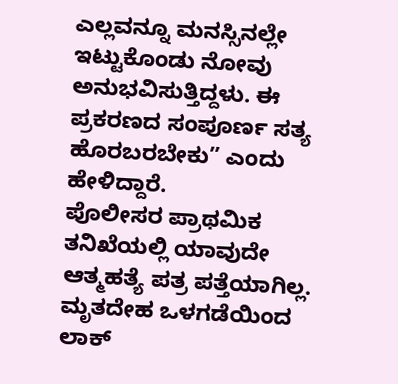ಎಲ್ಲವನ್ನೂ ಮನಸ್ಸಿನಲ್ಲೇ ಇಟ್ಟುಕೊಂಡು ನೋವು ಅನುಭವಿಸುತ್ತಿದ್ದಳು. ಈ ಪ್ರಕರಣದ ಸಂಪೂರ್ಣ ಸತ್ಯ ಹೊರಬರಬೇಕು” ಎಂದು ಹೇಳಿದ್ದಾರೆ.
ಪೊಲೀಸರ ಪ್ರಾಥಮಿಕ ತನಿಖೆಯಲ್ಲಿ ಯಾವುದೇ ಆತ್ಮಹತ್ಯೆ ಪತ್ರ ಪತ್ತೆಯಾಗಿಲ್ಲ. ಮೃತದೇಹ ಒಳಗಡೆಯಿಂದ ಲಾಕ್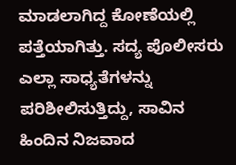ಮಾಡಲಾಗಿದ್ದ ಕೋಣೆಯಲ್ಲಿ ಪತ್ತೆಯಾಗಿತ್ತು. ಸದ್ಯ ಪೊಲೀಸರು ಎಲ್ಲಾ ಸಾಧ್ಯತೆಗಳನ್ನು ಪರಿಶೀಲಿಸುತ್ತಿದ್ದು, ಸಾವಿನ ಹಿಂದಿನ ನಿಜವಾದ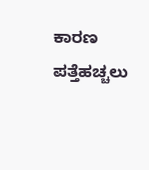ಕಾರಣ ಪತ್ತೆಹಚ್ಚಲು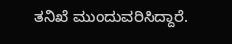ತನಿಖೆ ಮುಂದುವರಿಸಿದ್ದಾರೆ.